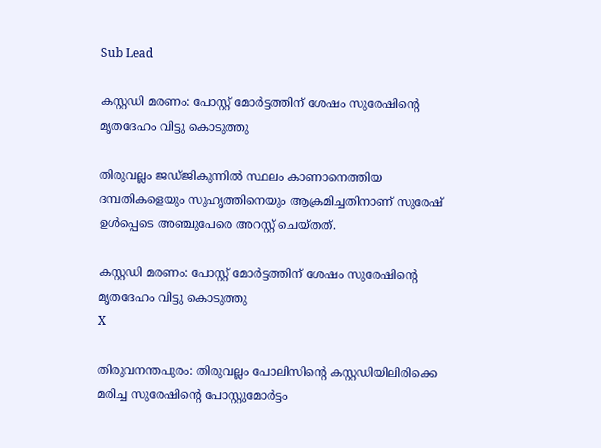Sub Lead

കസ്റ്റഡി മരണം: പോസ്റ്റ് മോർട്ടത്തിന് ശേഷം സുരേഷിൻ്റെ മൃതദേഹം വിട്ടു കൊടുത്തു

തിരുവല്ലം ജഡ്ജികുന്നിൽ സ്ഥലം കാണാനെത്തിയ ദമ്പതികളെയും സുഹൃത്തിനെയും ആക്രമിച്ചതിനാണ് സുരേഷ് ഉള്‍പ്പെടെ അഞ്ചുപേരെ അറസ്റ്റ് ചെയ്തത്.

കസ്റ്റഡി മരണം: പോസ്റ്റ് മോർട്ടത്തിന് ശേഷം സുരേഷിൻ്റെ മൃതദേഹം വിട്ടു കൊടുത്തു
X

തിരുവനന്തപുരം: തിരുവല്ലം പോലിസിന്‍റെ കസ്റ്റഡിയിലിരിക്കെ മരിച്ച സുരേഷിന്‍റെ പോസ്റ്റുമോർട്ടം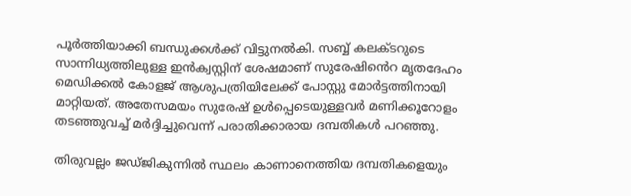പൂർത്തിയാക്കി ബന്ധുക്കൾക്ക് വിട്ടുനൽകി. സബ്ബ് കലക്ടറുടെ സാന്നിധ്യത്തിലുള്ള ഇൻക്വസ്റ്റിന് ശേഷമാണ് സുരേഷിൻെറ മൃതദേഹം മെഡിക്കൽ കോളജ് ആശുപത്രിയിലേക്ക് പോസ്റ്റു മോർട്ടത്തിനായി മാറ്റിയത്. അതേസമയം സുരേഷ് ഉള്‍പ്പെടെയുള്ളവർ മണിക്കൂറോളം തടഞ്ഞുവച്ച് മ‍ർദ്ദിച്ചുവെന്ന് പരാതിക്കാരായ ദമ്പതികള്‍ പറഞ്ഞു.

തിരുവല്ലം ജഡ്ജികുന്നിൽ സ്ഥലം കാണാനെത്തിയ ദമ്പതികളെയും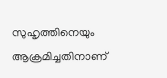സുഹൃത്തിനെയും ആക്രമിച്ചതിനാണ്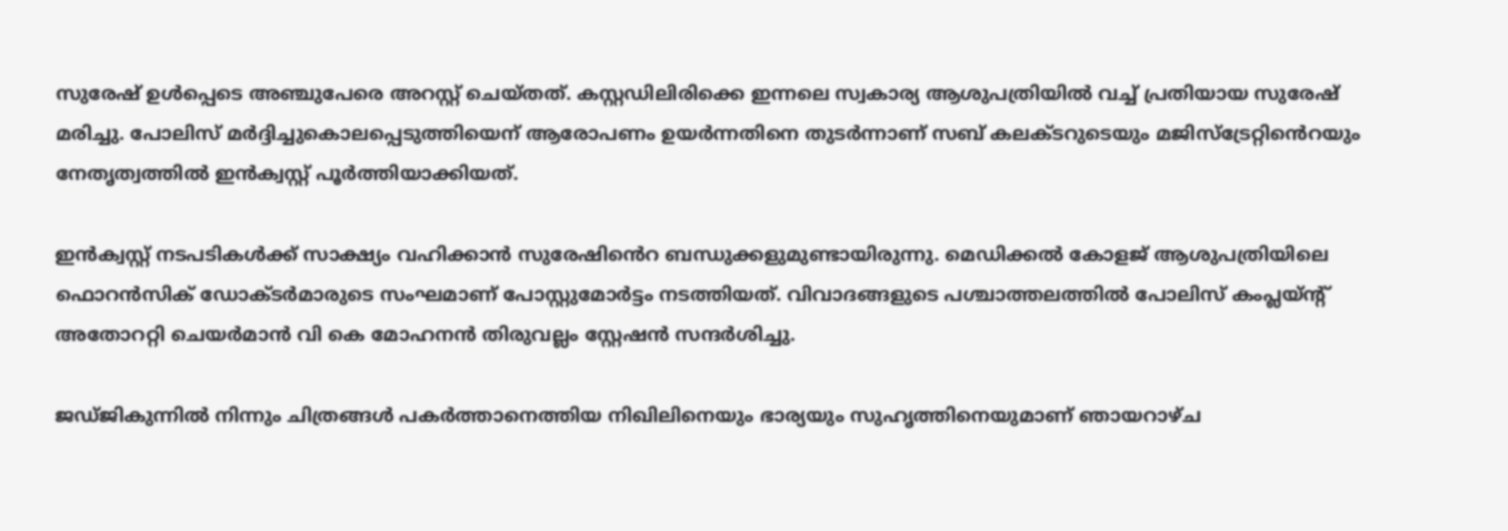സുരേഷ് ഉള്‍പ്പെടെ അഞ്ചുപേരെ അറസ്റ്റ് ചെയ്തത്. കസ്റ്റഡിലിരിക്കെ ഇന്നലെ സ്വകാര്യ ആശുപത്രിയിൽ വച്ച് പ്രതിയായ സുരേഷ് മരിച്ചു. പോലിസ് മർദ്ദിച്ചുകൊലപ്പെടുത്തിയെന് ആരോപണം ഉയർന്നതിനെ തുടർന്നാണ് സബ് കലക്ടറുടെയും മജിസ്ട്രേറ്റിൻെറയും നേതൃത്വത്തിൽ ഇൻക്വസ്റ്റ് പൂർത്തിയാക്കിയത്.

ഇൻക്വസ്റ്റ് നടപടികൾക്ക് സാക്ഷ്യം വഹിക്കാൻ സുരേഷിൻെറ ബന്ധുക്കളുമുണ്ടായിരുന്നു. മെഡ‍ിക്കൽ കോളജ് ആശുപത്രിയിലെ ഫൊറൻസിക് ഡോക്ടർമാരുടെ സംഘമാണ് പോസ്റ്റുമോർട്ടം നടത്തിയത്. വിവാദങ്ങളുടെ പശ്ചാത്തലത്തിൽ പോലിസ് കംപ്ലയ്ന്റ് അതോററ്റി ചെയർമാൻ വി കെ മോഹനൻ തിരുവല്ലം സ്റ്റേഷൻ സന്ദർശിച്ചു.

ജഡ്ജികുന്നിൽ നിന്നും ചിത്രങ്ങള്‍ പകർത്താനെത്തിയ നിഖിലിനെയും ഭാര്യയും സുഹൃത്തിനെയുമാണ് ഞായറാഴ്ച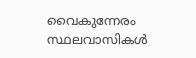വൈകുന്നേരം സ്ഥലവാസികള്‍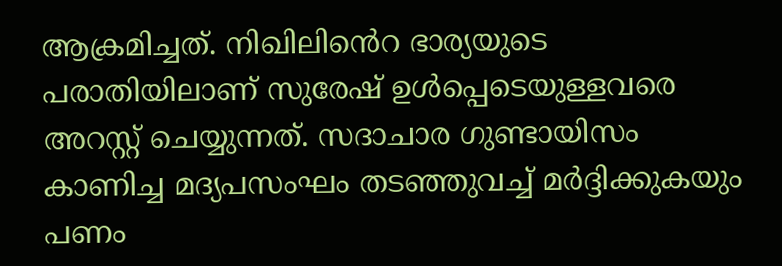ആക്രമിച്ചത്. നിഖിലിൻെറ ഭാര്യയുടെ പരാതിയിലാണ് സുരേഷ് ഉള്‍പ്പെടെയുള്ളവരെ അറസ്റ്റ് ചെയ്യുന്നത്. സദാചാര ഗുണ്ടായിസം കാണിച്ച മദ്യപസംഘം തടഞ്ഞുവച്ച് മർദ്ദിക്കുകയും പണം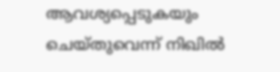ആവശ്യപ്പെടുകയും ചെയ്തുവെന്ന് നിഖിൽ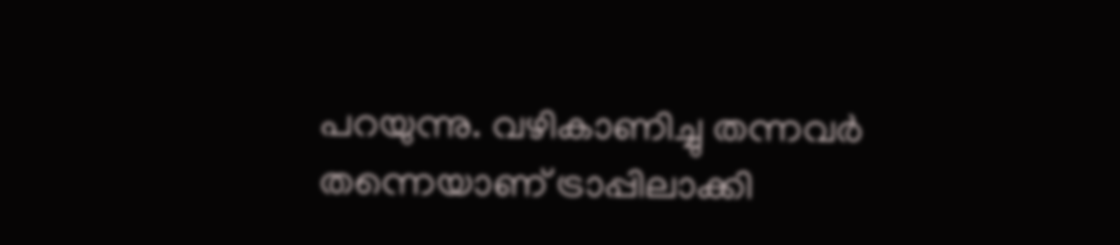പറയുന്നു. വഴികാണിച്ചു തന്നവർ തന്നെയാണ് ട്രാപ്പിലാക്കി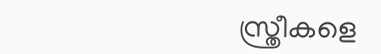സ്ത്രീകളെ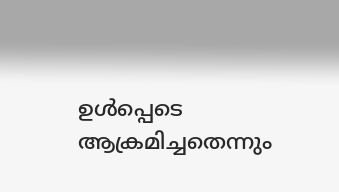ഉൾപ്പെടെ ആക്രമിച്ചതെന്നും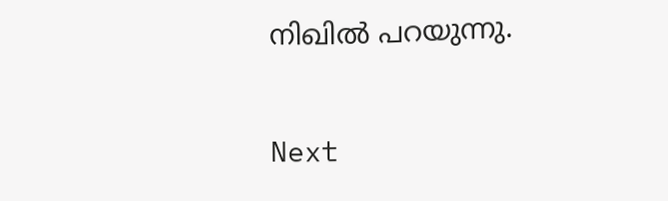നിഖിൽ പറയുന്നു.

Next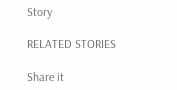Story

RELATED STORIES

Share it